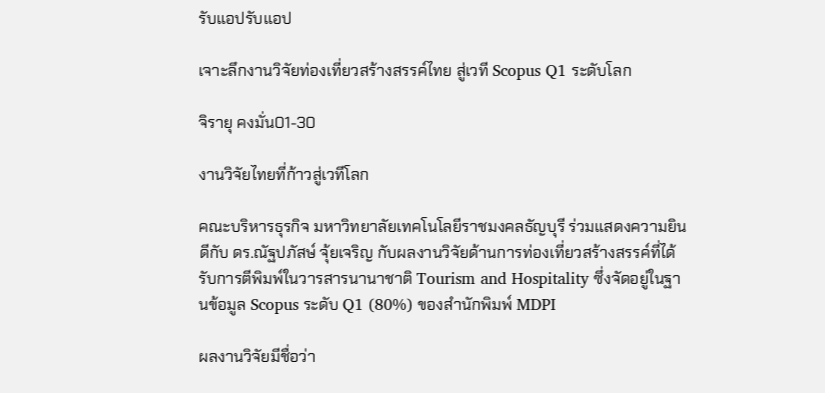รับแอปรับแอป

เจาะลึกงานวิจัยท่องเที่ยวสร้างสรรค์ไทย สู่เวที Scopus Q1 ระดับโลก

จิรายุ คงมั่น01-30

งานวิจัยไทยที่ก้าวสู่เวทีโลก

คณะบริหารธุรกิจ มหาวิทยาลัยเทคโนโลยีราชมงคลธัญบุรี ร่วมแสดงความยินดีกับ ดร.ณัฐปภัสษ์ จุ้ยเจริญ กับผลงานวิจัยด้านการท่องเที่ยวสร้างสรรค์ที่ได้รับการตีพิมพ์ในวารสารนานาชาติ Tourism and Hospitality ซึ่งจัดอยู่ในฐานข้อมูล Scopus ระดับ Q1 (80%) ของสำนักพิมพ์ MDPI

ผลงานวิจัยมีชื่อว่า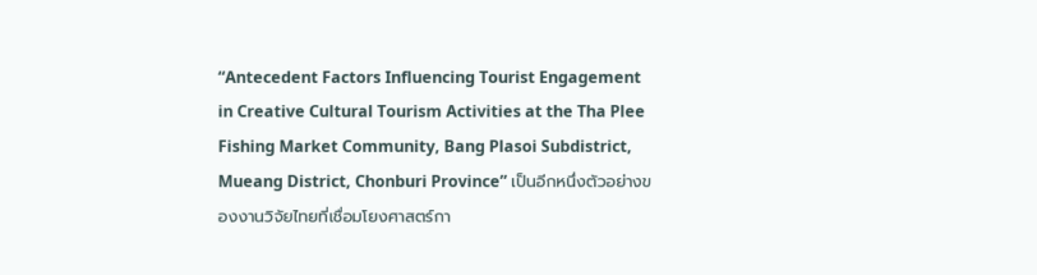“Antecedent Factors Influencing Tourist Engagement in Creative Cultural Tourism Activities at the Tha Plee Fishing Market Community, Bang Plasoi Subdistrict, Mueang District, Chonburi Province” เป็นอีกหนึ่งตัวอย่างของงานวิจัยไทยที่เชื่อมโยงศาสตร์กา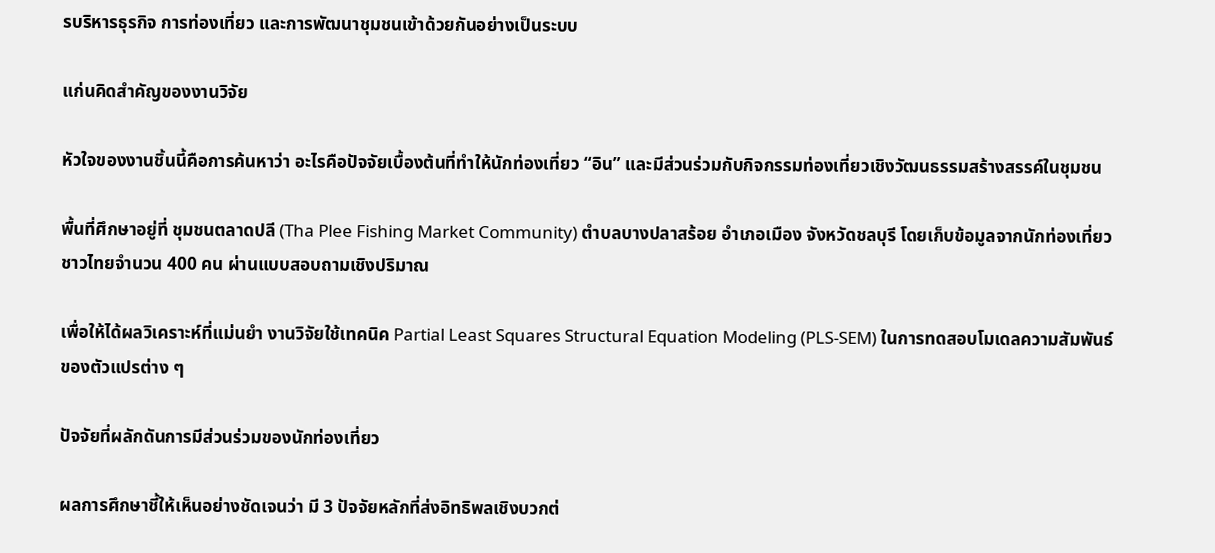รบริหารธุรกิจ การท่องเที่ยว และการพัฒนาชุมชนเข้าด้วยกันอย่างเป็นระบบ

แก่นคิดสำคัญของงานวิจัย

หัวใจของงานชิ้นนี้คือการค้นหาว่า อะไรคือปัจจัยเบื้องต้นที่ทำให้นักท่องเที่ยว “อิน” และมีส่วนร่วมกับกิจกรรมท่องเที่ยวเชิงวัฒนธรรมสร้างสรรค์ในชุมชน

พื้นที่ศึกษาอยู่ที่ ชุมชนตลาดปลี (Tha Plee Fishing Market Community) ตำบลบางปลาสร้อย อำเภอเมือง จังหวัดชลบุรี โดยเก็บข้อมูลจากนักท่องเที่ยวชาวไทยจำนวน 400 คน ผ่านแบบสอบถามเชิงปริมาณ

เพื่อให้ได้ผลวิเคราะห์ที่แม่นยำ งานวิจัยใช้เทคนิค Partial Least Squares Structural Equation Modeling (PLS-SEM) ในการทดสอบโมเดลความสัมพันธ์ของตัวแปรต่าง ๆ

ปัจจัยที่ผลักดันการมีส่วนร่วมของนักท่องเที่ยว

ผลการศึกษาชี้ให้เห็นอย่างชัดเจนว่า มี 3 ปัจจัยหลักที่ส่งอิทธิพลเชิงบวกต่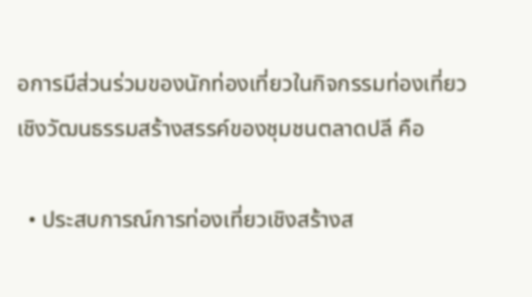อการมีส่วนร่วมของนักท่องเที่ยวในกิจกรรมท่องเที่ยวเชิงวัฒนธรรมสร้างสรรค์ของชุมชนตลาดปลี คือ

  • ประสบการณ์การท่องเที่ยวเชิงสร้างส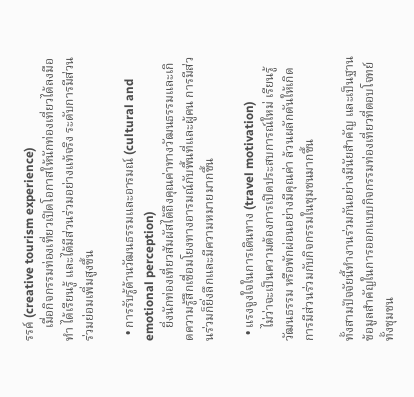รรค์ (creative tourism experience)
    เมื่อกิจกรรมท่องเที่ยวเปิดโอกาสให้นักท่องเที่ยวได้ลงมือทำ ได้เรียนรู้ และได้มีส่วนร่วมอย่างแท้จริง ระดับการมีส่วนร่วมย่อมเพิ่มสูงขึ้น

  • การรับรู้ด้านวัฒนธรรมและอารมณ์ (cultural and emotional perception)
    ยิ่งนักท่องเที่ยวสัมผัสได้ถึงคุณค่าทางวัฒนธรรมและเกิดความรู้สึกเชื่อมโยงทางอารมณ์กับพื้นที่และผู้คน การมีส่วนร่วมก็ยิ่งลึกและมีความหมายมากขึ้น

  • แรงจูงใจในการเดินทาง (travel motivation)
    ไม่ว่าจะเป็นความต้องการเปิดประสบการณ์ใหม่ เรียนรู้วัฒนธรรม หรือพักผ่อนอย่างมีคุณค่า ล้วนผลักดันให้เกิดการมีส่วนร่วมกับกิจกรรมในชุมชนมากขึ้น

ทั้งสามปัจจัยนี้ทำงานร่วมกันอย่างมีนัยสำคัญ และเป็นฐานข้อมูลสำคัญในการออกแบบกิจกรรมท่องเที่ยวที่ตอบโจทย์ทั้งชุมชน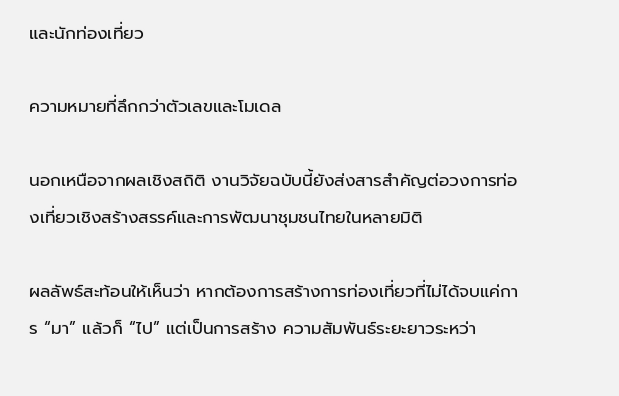และนักท่องเที่ยว

ความหมายที่ลึกกว่าตัวเลขและโมเดล

นอกเหนือจากผลเชิงสถิติ งานวิจัยฉบับนี้ยังส่งสารสำคัญต่อวงการท่องเที่ยวเชิงสร้างสรรค์และการพัฒนาชุมชนไทยในหลายมิติ

ผลลัพธ์สะท้อนให้เห็นว่า หากต้องการสร้างการท่องเที่ยวที่ไม่ได้จบแค่การ “มา” แล้วก็ “ไป” แต่เป็นการสร้าง ความสัมพันธ์ระยะยาวระหว่า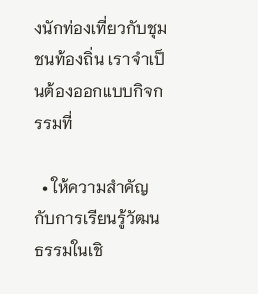งนักท่องเที่ยวกับชุมชนท้องถิ่น เราจำเป็นต้องออกแบบกิจกรรมที่

  • ให้ความสำคัญกับการเรียนรู้วัฒนธรรมในเชิ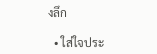งลึก

  • ใส่ใจประ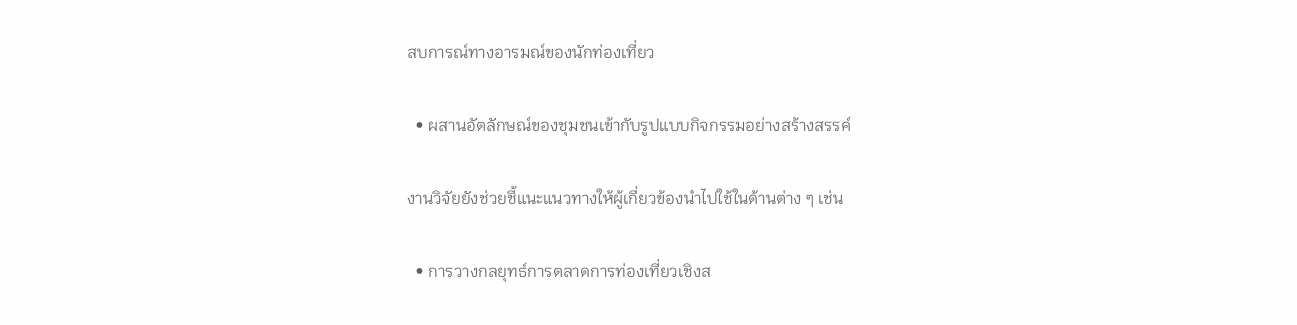สบการณ์ทางอารมณ์ของนักท่องเที่ยว

  • ผสานอัตลักษณ์ของชุมชนเข้ากับรูปแบบกิจกรรมอย่างสร้างสรรค์

งานวิจัยยังช่วยชี้แนะแนวทางให้ผู้เกี่ยวข้องนำไปใช้ในด้านต่าง ๆ เช่น

  • การวางกลยุทธ์การตลาดการท่องเที่ยวเชิงส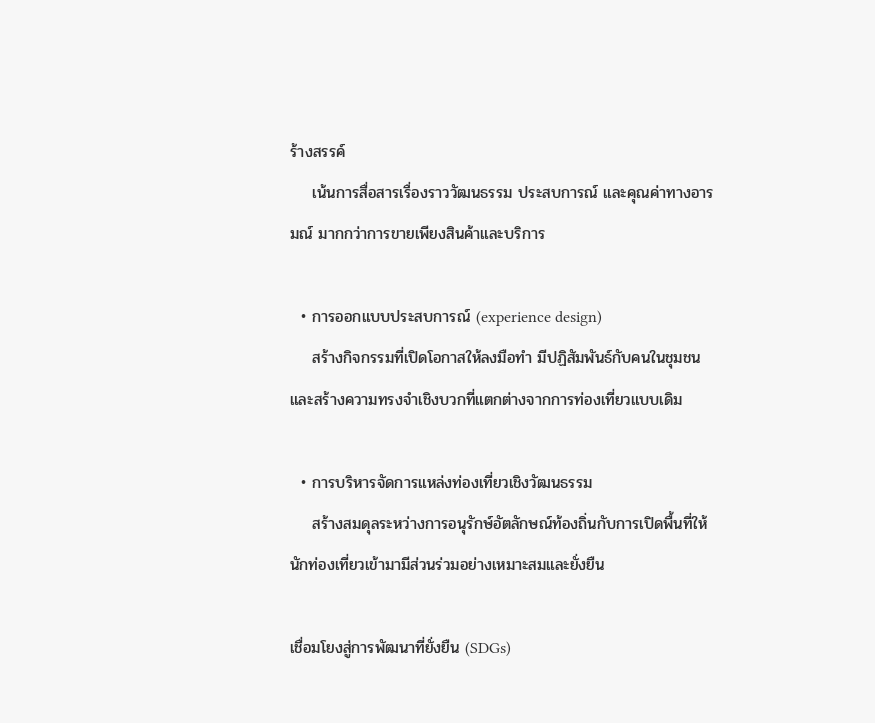ร้างสรรค์
    เน้นการสื่อสารเรื่องราววัฒนธรรม ประสบการณ์ และคุณค่าทางอารมณ์ มากกว่าการขายเพียงสินค้าและบริการ

  • การออกแบบประสบการณ์ (experience design)
    สร้างกิจกรรมที่เปิดโอกาสให้ลงมือทำ มีปฏิสัมพันธ์กับคนในชุมชน และสร้างความทรงจำเชิงบวกที่แตกต่างจากการท่องเที่ยวแบบเดิม

  • การบริหารจัดการแหล่งท่องเที่ยวเชิงวัฒนธรรม
    สร้างสมดุลระหว่างการอนุรักษ์อัตลักษณ์ท้องถิ่นกับการเปิดพื้นที่ให้นักท่องเที่ยวเข้ามามีส่วนร่วมอย่างเหมาะสมและยั่งยืน

เชื่อมโยงสู่การพัฒนาที่ยั่งยืน (SDGs)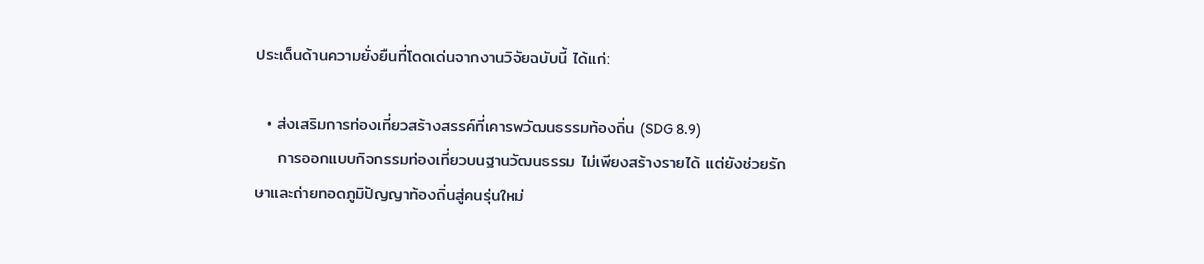ประเด็นด้านความยั่งยืนที่โดดเด่นจากงานวิจัยฉบับนี้ ได้แก่:

  • ส่งเสริมการท่องเที่ยวสร้างสรรค์ที่เคารพวัฒนธรรมท้องถิ่น (SDG 8.9)
    การออกแบบกิจกรรมท่องเที่ยวบนฐานวัฒนธรรม ไม่เพียงสร้างรายได้ แต่ยังช่วยรักษาและถ่ายทอดภูมิปัญญาท้องถิ่นสู่คนรุ่นใหม่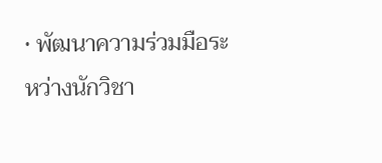• พัฒนาความร่วมมือระหว่างนักวิชา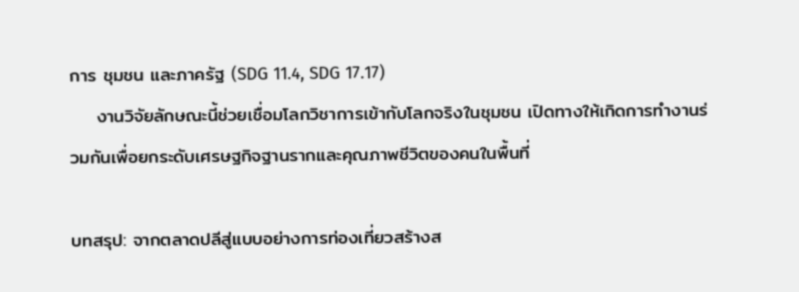การ ชุมชน และภาครัฐ (SDG 11.4, SDG 17.17)
    งานวิจัยลักษณะนี้ช่วยเชื่อมโลกวิชาการเข้ากับโลกจริงในชุมชน เปิดทางให้เกิดการทำงานร่วมกันเพื่อยกระดับเศรษฐกิจฐานรากและคุณภาพชีวิตของคนในพื้นที่

บทสรุป: จากตลาดปลีสู่แบบอย่างการท่องเที่ยวสร้างส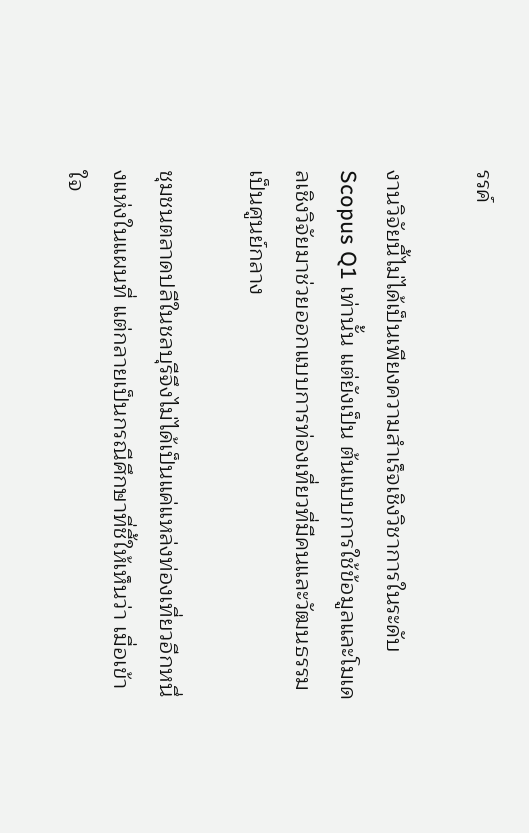รรค์

งานวิจัยนี้ไม่ได้เป็นเพียงความสำเร็จเชิงวิชาการในระดับ Scopus Q1 เท่านั้น แต่ยังเป็น ต้นแบบการใช้ข้อมูลและโมเดลเชิงวิจัยมาช่วยออกแบบการท่องเที่ยวที่มีคนและวัฒนธรรมเป็นศูนย์กลาง

ชุมชนตลาดปลีในชลบุรีจึงไม่ได้เป็นแค่แหล่งท่องเที่ยวอีกหนึ่งแห่งในแผนที่ แต่กลายเป็นกรณีศึกษาที่ชี้ให้เห็นว่า เมื่อเข้าใจ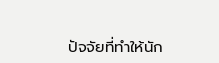ปัจจัยที่ทำให้นัก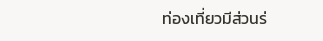ท่องเที่ยวมีส่วนร่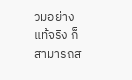วมอย่างแท้จริง ก็สามารถส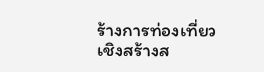ร้างการท่องเที่ยวเชิงสร้างส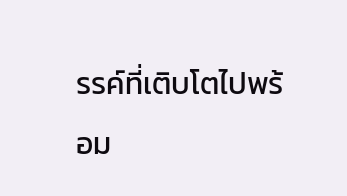รรค์ที่เติบโตไปพร้อม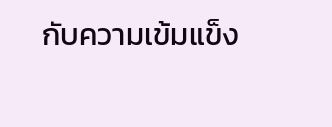กับความเข้มแข็ง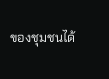ของชุมชนได้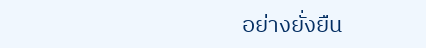อย่างยั่งยืน